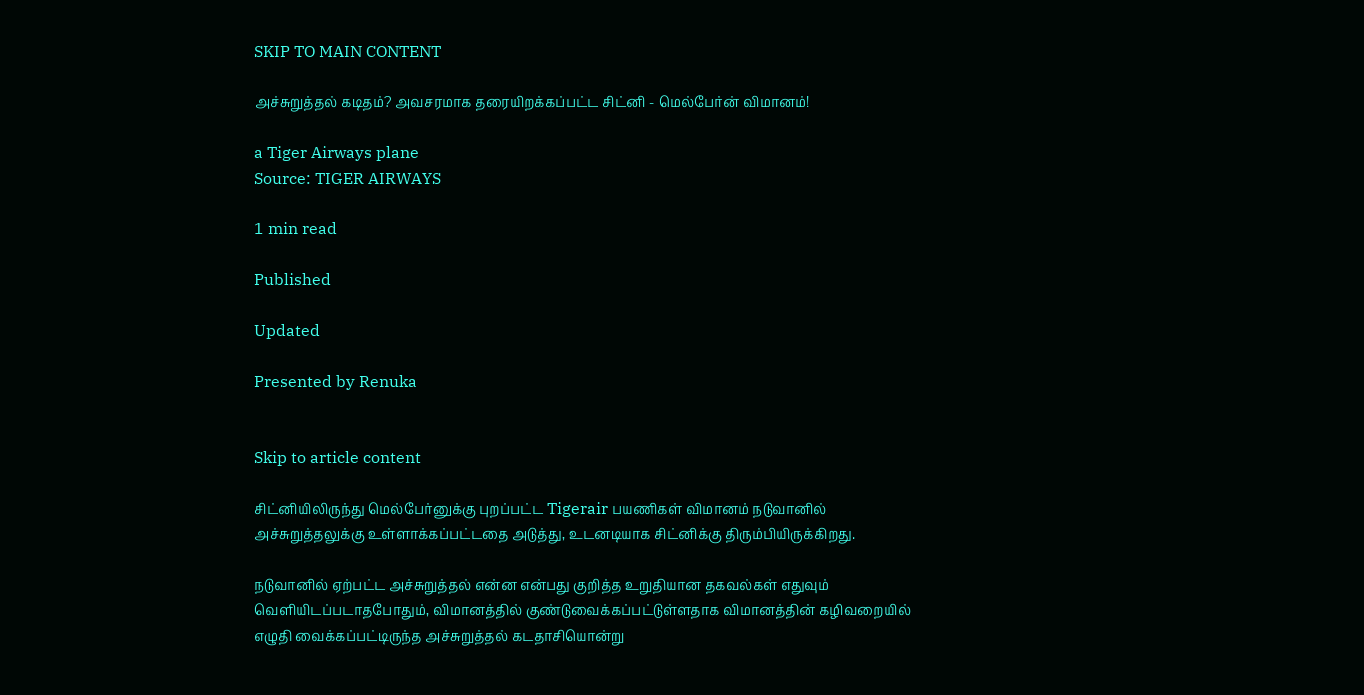SKIP TO MAIN CONTENT

அச்சுறுத்தல் கடிதம்? அவசரமாக தரையிறக்கப்பட்ட சிட்னி - மெல்பேர்ன் விமானம்!

a Tiger Airways plane
Source: TIGER AIRWAYS

1 min read

Published

Updated

Presented by Renuka


Skip to article content

சிட்னியிலிருந்து மெல்பேர்னுக்கு புறப்பட்ட Tigerair பயணிகள் விமானம் நடுவானில் அச்சுறுத்தலுக்கு உள்ளாக்கப்பட்டதை அடுத்து, உடனடியாக சிட்னிக்கு திரும்பியிருக்கிறது.

நடுவானில் ஏற்பட்ட அச்சுறுத்தல் என்ன என்பது குறித்த உறுதியான தகவல்கள் எதுவும் வெளியிடப்படாதபோதும், விமானத்தில் குண்டுவைக்கப்பட்டுள்ளதாக விமானத்தின் கழிவறையில் எழுதி வைக்கப்பட்டிருந்த அச்சுறுத்தல் கடதாசியொன்று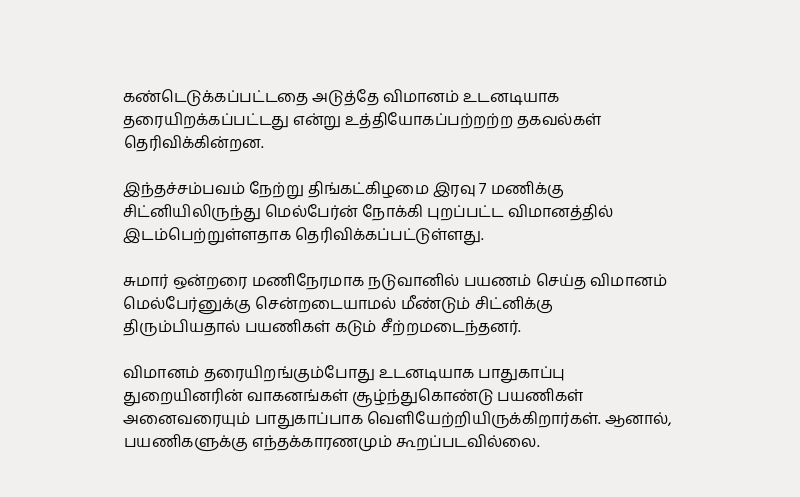கண்டெடுக்கப்பட்டதை அடுத்தே விமானம் உடனடியாக தரையிறக்கப்பட்டது என்று உத்தியோகப்பற்றற்ற தகவல்கள் தெரிவிக்கின்றன.

இந்தச்சம்பவம் நேற்று திங்கட்கிழமை இரவு 7 மணிக்கு சிட்னியிலிருந்து மெல்பேர்ன் நோக்கி புறப்பட்ட விமானத்தில் இடம்பெற்றுள்ளதாக தெரிவிக்கப்பட்டுள்ளது.

சுமார் ஒன்றரை மணிநேரமாக நடுவானில் பயணம் செய்த விமானம் மெல்பேர்னுக்கு சென்றடையாமல் மீண்டும் சிட்னிக்கு திரும்பியதால் பயணிகள் கடும் சீற்றமடைந்தனர்.

விமானம் தரையிறங்கும்போது உடனடியாக பாதுகாப்பு துறையினரின் வாகனங்கள் சூழ்ந்துகொண்டு பயணிகள் அனைவரையும் பாதுகாப்பாக வெளியேற்றியிருக்கிறார்கள். ஆனால், பயணிகளுக்கு எந்தக்காரணமும் கூறப்படவில்லை.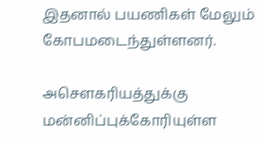இதனால் பயணிகள் மேலும் கோபமடைந்துள்ளனர்.

அசௌகரியத்துக்கு மன்னிப்புக்கோரியுள்ள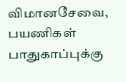விமானசேவை, பயணிகள் பாதுகாப்புக்கு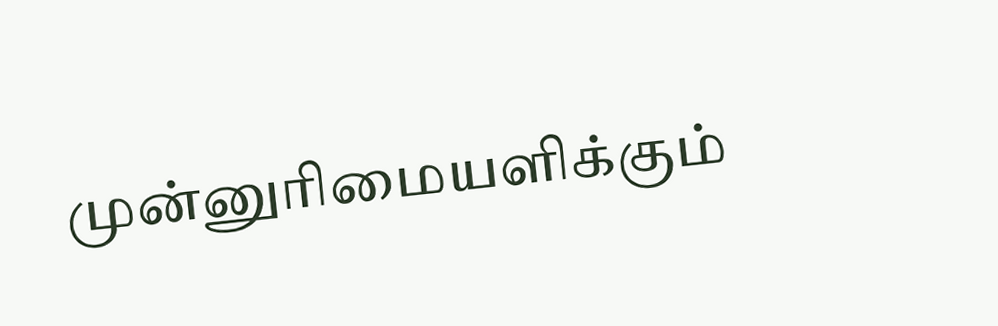முன்னுரிமையளிக்கும்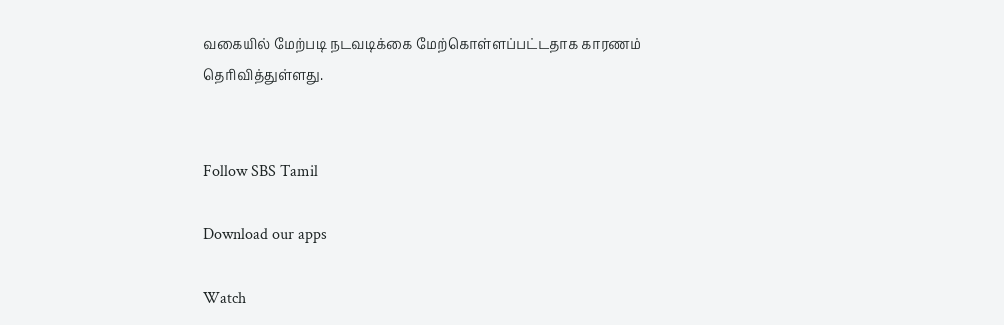வகையில் மேற்படி நடவடிக்கை மேற்கொள்ளப்பட்டதாக காரணம் தெரிவித்துள்ளது.


Follow SBS Tamil

Download our apps

Watch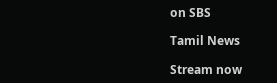on SBS

Tamil News

Stream now